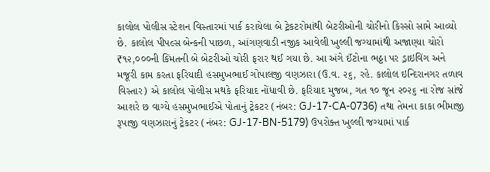કાલોલ પોલીસ સ્ટેશન વિસ્તારમાં પાર્ક કરાયેલા બે ટ્રેકટરોમાંથી બેટરીઓની ચોરીનો કિસ્સો સામે આવ્યો છે. કાલોલ પીપલ્સ બેન્કની પાછળ, આંગણવાડી નજીક આવેલી ખુલ્લી જગ્યામાંથી અજાણ્યા ચોરો ₹૧૨,૦૦૦ની કિંમતની બે બેટરીઓ ચોરી ફરાર થઈ ગયા છે. આ અંગે ઈંટોના ભઠ્ઠા પર ડ્રાઇવિંગ અને મજૂરી કામ કરતા ફરિયાદી હસમુખભાઈ ગોપાલજી વણઝારા (ઉ.વ. ૨૬, રહે. કાલોલ ઇન્દિરાનગર તળાવ વિસ્તાર) એ કાલોલ પોલીસ મથકે ફરિયાદ નોંધાવી છે. ફરિયાદ મુજબ, ગત ૧૦ જૂન ૨૦૨૬ ના રોજ સાંજે આશરે છ વાગ્યે હસમુખભાઈએ પોતાનું ટ્રેકટર (નંબર: GJ-17-CA-0736) તથા તેમના કાકા ભીમાજી રૂપાજી વણઝારાનું ટ્રેકટર (નંબર: GJ-17-BN-5179) ઉપરોક્ત ખુલ્લી જગ્યામાં પાર્ક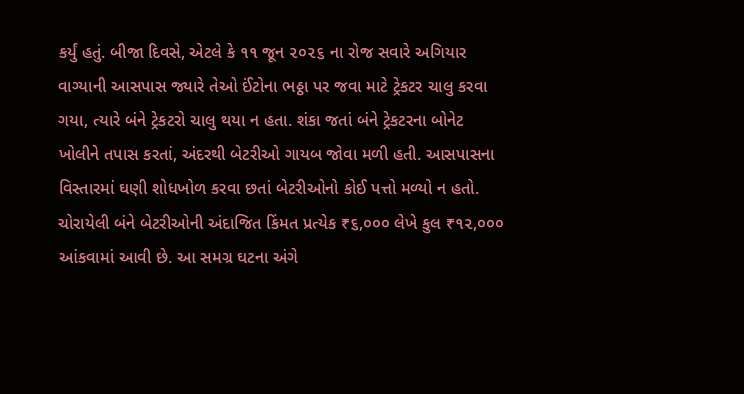કર્યું હતું. બીજા દિવસે, એટલે કે ૧૧ જૂન ૨૦૨૬ ના રોજ સવારે અગિયાર વાગ્યાની આસપાસ જ્યારે તેઓ ઈંટોના ભઠ્ઠા પર જવા માટે ટ્રેકટર ચાલુ કરવા ગયા, ત્યારે બંને ટ્રેકટરો ચાલુ થયા ન હતા. શંકા જતાં બંને ટ્રેકટરના બોનેટ ખોલીને તપાસ કરતાં, અંદરથી બેટરીઓ ગાયબ જોવા મળી હતી. આસપાસના વિસ્તારમાં ઘણી શોધખોળ કરવા છતાં બેટરીઓનો કોઈ પત્તો મળ્યો ન હતો. ચોરાયેલી બંને બેટરીઓની અંદાજિત કિંમત પ્રત્યેક ₹૬,૦૦૦ લેખે કુલ ₹૧૨,૦૦૦ આંકવામાં આવી છે. આ સમગ્ર ઘટના અંગે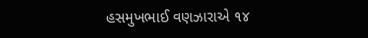હસમુખભાઈ વણઝારાએ ૧૪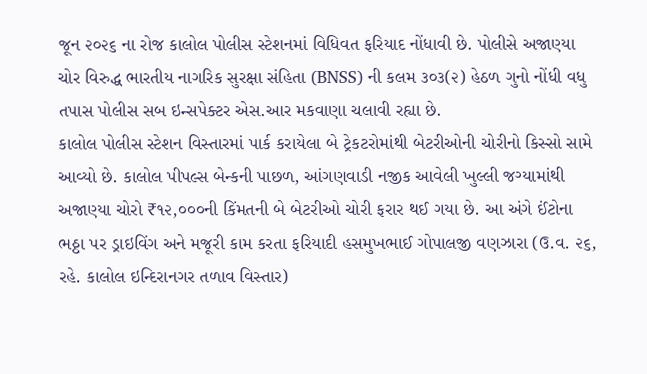જૂન ૨૦૨૬ ના રોજ કાલોલ પોલીસ સ્ટેશનમાં વિધિવત ફરિયાદ નોંધાવી છે. પોલીસે અજાણ્યા ચોર વિરુદ્ધ ભારતીય નાગરિક સુરક્ષા સંહિતા (BNSS) ની કલમ ૩૦૩(૨) હેઠળ ગુનો નોંધી વધુ તપાસ પોલીસ સબ ઇન્સપેક્ટર એસ.આર મકવાણા ચલાવી રહ્યા છે.
કાલોલ પોલીસ સ્ટેશન વિસ્તારમાં પાર્ક કરાયેલા બે ટ્રેકટરોમાંથી બેટરીઓની ચોરીનો કિસ્સો સામે આવ્યો છે. કાલોલ પીપલ્સ બેન્કની પાછળ, આંગણવાડી નજીક આવેલી ખુલ્લી જગ્યામાંથી અજાણ્યા ચોરો ₹૧૨,૦૦૦ની કિંમતની બે બેટરીઓ ચોરી ફરાર થઈ ગયા છે. આ અંગે ઈંટોના ભઠ્ઠા પર ડ્રાઇવિંગ અને મજૂરી કામ કરતા ફરિયાદી હસમુખભાઈ ગોપાલજી વણઝારા (ઉ.વ. ૨૬, રહે. કાલોલ ઇન્દિરાનગર તળાવ વિસ્તાર)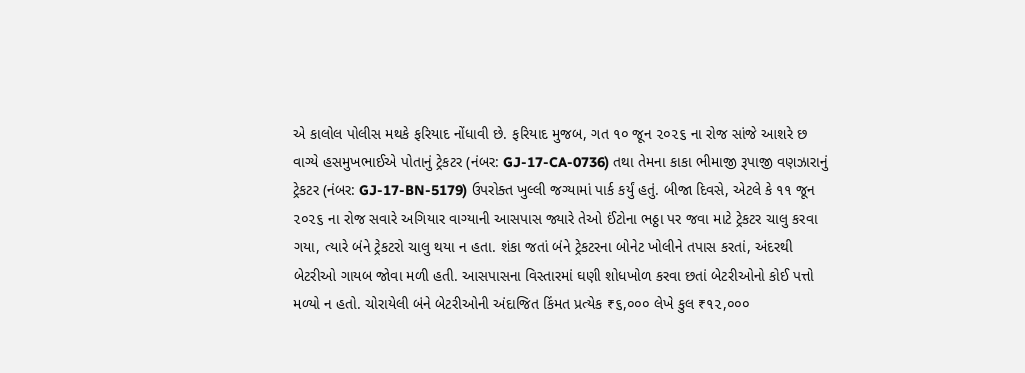એ કાલોલ પોલીસ મથકે ફરિયાદ નોંધાવી છે. ફરિયાદ મુજબ, ગત ૧૦ જૂન ૨૦૨૬ ના રોજ સાંજે આશરે છ વાગ્યે હસમુખભાઈએ પોતાનું ટ્રેકટર (નંબર: GJ-17-CA-0736) તથા તેમના કાકા ભીમાજી રૂપાજી વણઝારાનું ટ્રેકટર (નંબર: GJ-17-BN-5179) ઉપરોક્ત ખુલ્લી જગ્યામાં પાર્ક કર્યું હતું. બીજા દિવસે, એટલે કે ૧૧ જૂન ૨૦૨૬ ના રોજ સવારે અગિયાર વાગ્યાની આસપાસ જ્યારે તેઓ ઈંટોના ભઠ્ઠા પર જવા માટે ટ્રેકટર ચાલુ કરવા ગયા, ત્યારે બંને ટ્રેકટરો ચાલુ થયા ન હતા. શંકા જતાં બંને ટ્રેકટરના બોનેટ ખોલીને તપાસ કરતાં, અંદરથી બેટરીઓ ગાયબ જોવા મળી હતી. આસપાસના વિસ્તારમાં ઘણી શોધખોળ કરવા છતાં બેટરીઓનો કોઈ પત્તો મળ્યો ન હતો. ચોરાયેલી બંને બેટરીઓની અંદાજિત કિંમત પ્રત્યેક ₹૬,૦૦૦ લેખે કુલ ₹૧૨,૦૦૦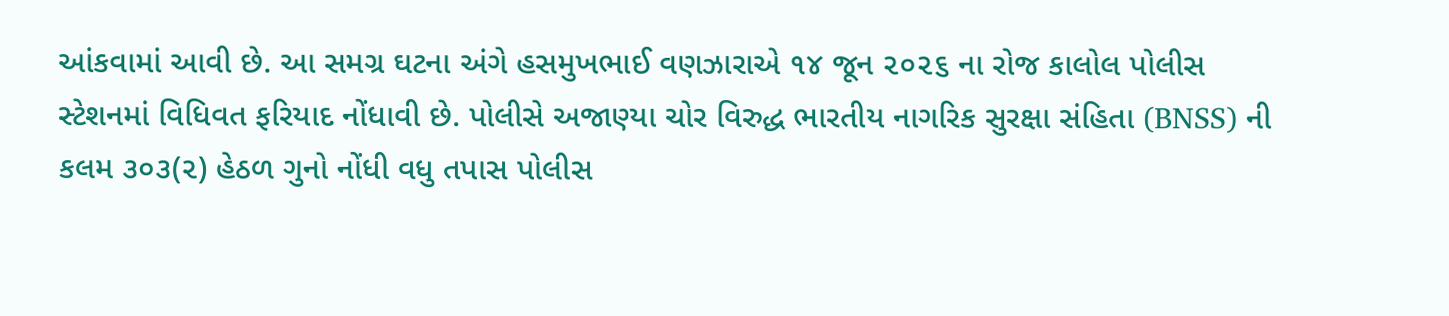આંકવામાં આવી છે. આ સમગ્ર ઘટના અંગે હસમુખભાઈ વણઝારાએ ૧૪ જૂન ૨૦૨૬ ના રોજ કાલોલ પોલીસ સ્ટેશનમાં વિધિવત ફરિયાદ નોંધાવી છે. પોલીસે અજાણ્યા ચોર વિરુદ્ધ ભારતીય નાગરિક સુરક્ષા સંહિતા (BNSS) ની કલમ ૩૦૩(૨) હેઠળ ગુનો નોંધી વધુ તપાસ પોલીસ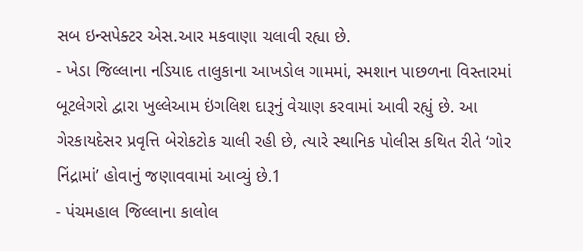સબ ઇન્સપેક્ટર એસ.આર મકવાણા ચલાવી રહ્યા છે.
- ખેડા જિલ્લાના નડિયાદ તાલુકાના આખડોલ ગામમાં, સ્મશાન પાછળના વિસ્તારમાં બૂટલેગરો દ્વારા ખુલ્લેઆમ ઇંગલિશ દારૂનું વેચાણ કરવામાં આવી રહ્યું છે. આ ગેરકાયદેસર પ્રવૃત્તિ બેરોકટોક ચાલી રહી છે, ત્યારે સ્થાનિક પોલીસ કથિત રીતે ‘ગોર નિંદ્રામાં’ હોવાનું જણાવવામાં આવ્યું છે.1
- પંચમહાલ જિલ્લાના કાલોલ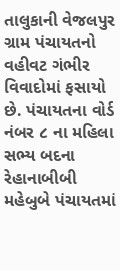તાલુકાની વેજલપુર ગ્રામ પંચાયતનો વહીવટ ગંભીર વિવાદોમાં ફસાયો છે. પંચાયતના વોર્ડ નંબર ૮ ના મહિલા સભ્ય બદના રેહાનાબીબી મહેબુબે પંચાયતમાં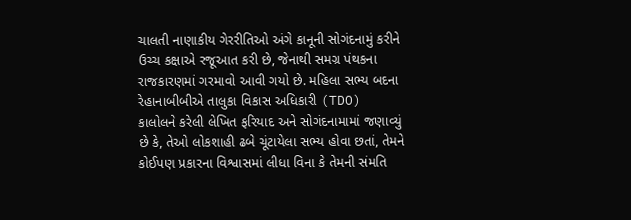ચાલતી નાણાકીય ગેરરીતિઓ અંગે કાનૂની સોગંદનામું કરીને ઉચ્ચ કક્ષાએ રજૂઆત કરી છે, જેનાથી સમગ્ર પંથકના રાજકારણમાં ગરમાવો આવી ગયો છે. મહિલા સભ્ય બદના રેહાનાબીબીએ તાલુકા વિકાસ અધિકારી (TDO) કાલોલને કરેલી લેખિત ફરિયાદ અને સોગંદનામામાં જણાવ્યું છે કે, તેઓ લોકશાહી ઢબે ચૂંટાયેલા સભ્ય હોવા છતાં, તેમને કોઈપણ પ્રકારના વિશ્વાસમાં લીધા વિના કે તેમની સંમતિ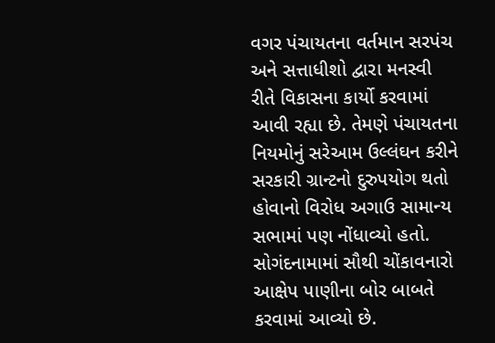વગર પંચાયતના વર્તમાન સરપંચ અને સત્તાધીશો દ્વારા મનસ્વી રીતે વિકાસના કાર્યો કરવામાં આવી રહ્યા છે. તેમણે પંચાયતના નિયમોનું સરેઆમ ઉલ્લંઘન કરીને સરકારી ગ્રાન્ટનો દુરુપયોગ થતો હોવાનો વિરોધ અગાઉ સામાન્ય સભામાં પણ નોંધાવ્યો હતો. સોગંદનામામાં સૌથી ચોંકાવનારો આક્ષેપ પાણીના બોર બાબતે કરવામાં આવ્યો છે.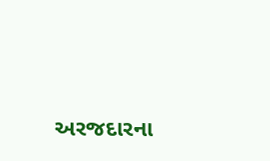અરજદારના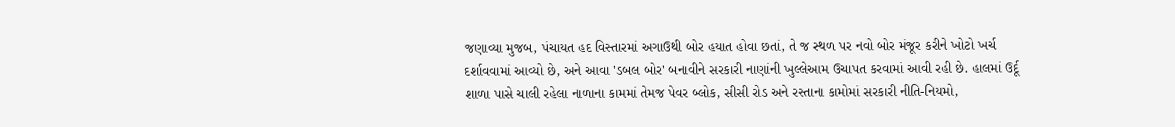જણાવ્યા મુજબ, પંચાયત હદ વિસ્તારમાં અગાઉથી બોર હયાત હોવા છતાં, તે જ સ્થળ પર નવો બોર મંજૂર કરીને ખોટો ખર્ચ દર્શાવવામાં આવ્યો છે, અને આવા 'ડબલ બોર' બનાવીને સરકારી નાણાંની ખુલ્લેઆમ ઉચાપત કરવામાં આવી રહી છે. હાલમાં ઉર્દૂ શાળા પાસે ચાલી રહેલા નાળાના કામમાં તેમજ પેવર બ્લોક, સીસી રોડ અને રસ્તાના કામોમાં સરકારી નીતિ-નિયમો,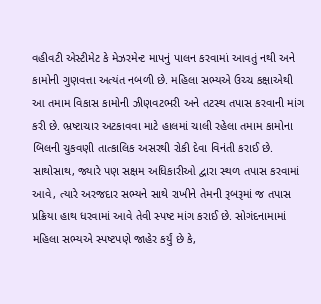વહીવટી એસ્ટીમેટ કે મેઝરમેન્ટ માપનું પાલન કરવામાં આવતું નથી અને કામોની ગુણવત્તા અત્યંત નબળી છે. મહિલા સભ્યએ ઉચ્ચ કક્ષાએથી આ તમામ વિકાસ કામોની ઝીણવટભરી અને તટસ્થ તપાસ કરવાની માંગ કરી છે. ભ્રષ્ટાચાર અટકાવવા માટે હાલમાં ચાલી રહેલા તમામ કામોના બિલની ચુકવણી તાત્કાલિક અસરથી રોકી દેવા વિનંતી કરાઈ છે. સાથોસાથ, જ્યારે પણ સક્ષમ અધિકારીઓ દ્વારા સ્થળ તપાસ કરવામાં આવે, ત્યારે અરજદાર સભ્યને સાથે રાખીને તેમની રૂબરૂમાં જ તપાસ પ્રક્રિયા હાથ ધરવામાં આવે તેવી સ્પષ્ટ માંગ કરાઈ છે. સોગંદનામામાં મહિલા સભ્યએ સ્પષ્ટપણે જાહેર કર્યું છે કે,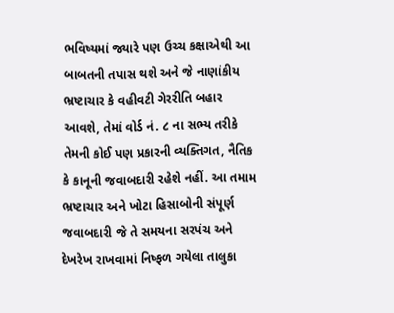ભવિષ્યમાં જ્યારે પણ ઉચ્ચ કક્ષાએથી આ બાબતની તપાસ થશે અને જે નાણાંકીય ભ્રષ્ટાચાર કે વહીવટી ગેરરીતિ બહાર આવશે, તેમાં વોર્ડ નં. ૮ ના સભ્ય તરીકે તેમની કોઈ પણ પ્રકારની વ્યક્તિગત, નૈતિક કે કાનૂની જવાબદારી રહેશે નહીં. આ તમામ ભ્રષ્ટાચાર અને ખોટા હિસાબોની સંપૂર્ણ જવાબદારી જે તે સમયના સરપંચ અને દેખરેખ રાખવામાં નિષ્ફળ ગયેલા તાલુકા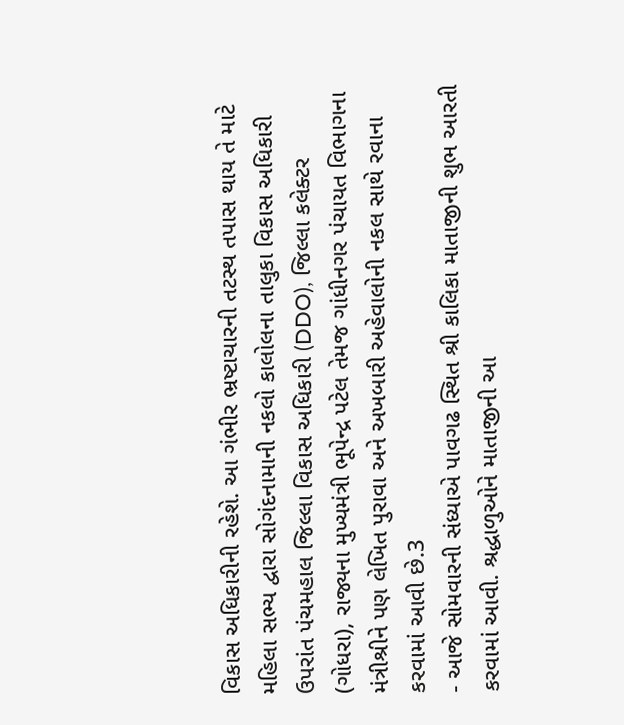વિકાસ અધિકારીની રહેશે. આ ગંભીર ભ્રષ્ટાચારની તટસ્થ તપાસ થાય તે માટે મહિલા સભ્ય દ્વારા સોગંદનામાની નકલો કાલોલના તાલુકા વિકાસ અધિકારી ઉપરાંત પંચમહાલ જિલ્લા વિકાસ અધિકારી (DDO), જિલ્લા કલેક્ટર (ગોધરા), રાજ્યના મુખ્યમંત્રી ભૂપેન્દ્ર પટેલ તેમજ ગાંધીનગર પંચાયત વિભાગના મંત્રીશ્રીને પણ લેખિત પુરાવા અને અખબારી અહેવાલોની નકલ સાથે રવાના કરવામાં આવી છે.3
- આજે સોમવારની સંધ્યાએ પાવગઢ સ્થિત શ્રી કાલિકા માતાજીની શુભ આરતી કરવામાં આવી. શ્રદ્ધાળુઓને માતાજીની આ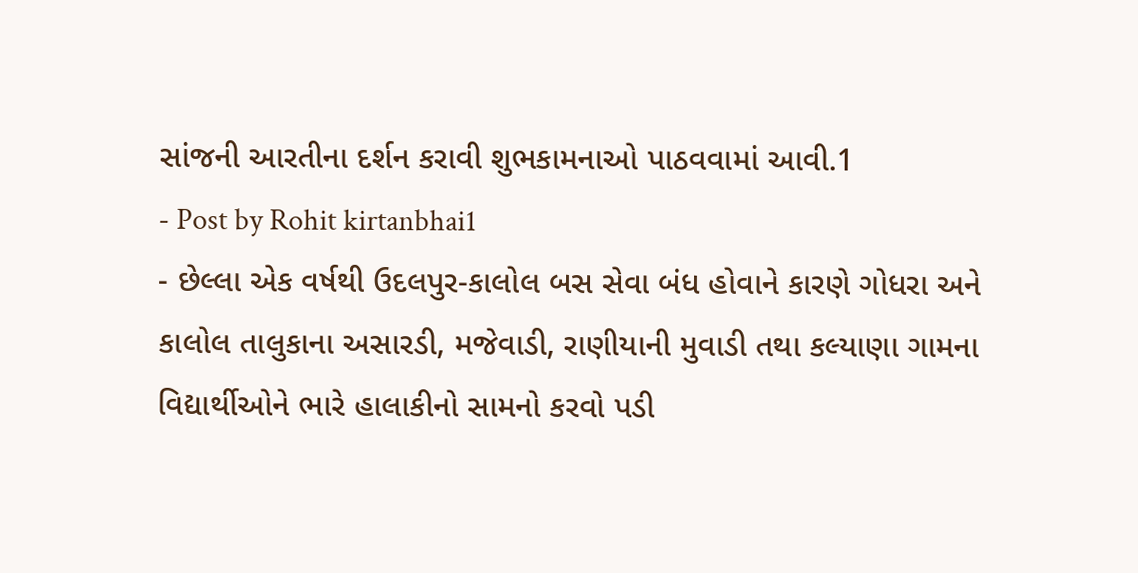સાંજની આરતીના દર્શન કરાવી શુભકામનાઓ પાઠવવામાં આવી.1
- Post by Rohit kirtanbhai1
- છેલ્લા એક વર્ષથી ઉદલપુર-કાલોલ બસ સેવા બંધ હોવાને કારણે ગોધરા અને કાલોલ તાલુકાના અસારડી, મજેવાડી, રાણીયાની મુવાડી તથા કલ્યાણા ગામના વિદ્યાર્થીઓને ભારે હાલાકીનો સામનો કરવો પડી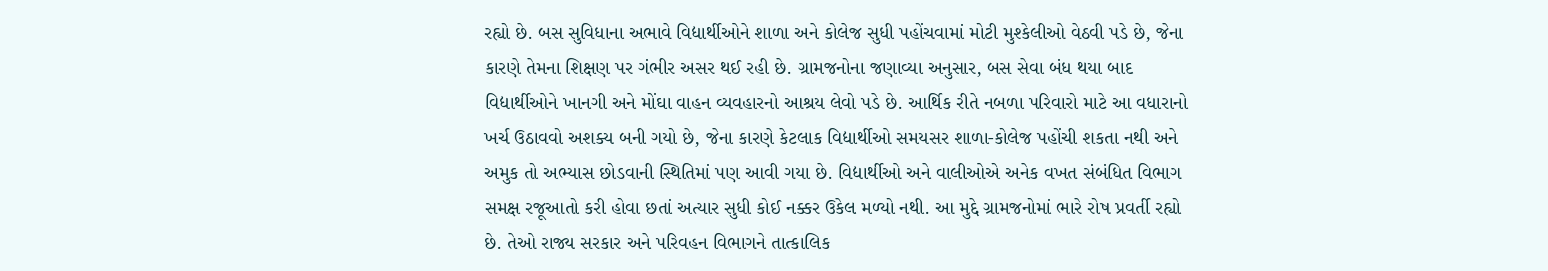રહ્યો છે. બસ સુવિધાના અભાવે વિદ્યાર્થીઓને શાળા અને કોલેજ સુધી પહોંચવામાં મોટી મુશ્કેલીઓ વેઠવી પડે છે, જેના કારણે તેમના શિક્ષણ પર ગંભીર અસર થઈ રહી છે. ગ્રામજનોના જણાવ્યા અનુસાર, બસ સેવા બંધ થયા બાદ વિદ્યાર્થીઓને ખાનગી અને મોંઘા વાહન વ્યવહારનો આશ્રય લેવો પડે છે. આર્થિક રીતે નબળા પરિવારો માટે આ વધારાનો ખર્ચ ઉઠાવવો અશક્ય બની ગયો છે, જેના કારણે કેટલાક વિદ્યાર્થીઓ સમયસર શાળા-કોલેજ પહોંચી શકતા નથી અને અમુક તો અભ્યાસ છોડવાની સ્થિતિમાં પણ આવી ગયા છે. વિદ્યાર્થીઓ અને વાલીઓએ અનેક વખત સંબંધિત વિભાગ સમક્ષ રજૂઆતો કરી હોવા છતાં અત્યાર સુધી કોઈ નક્કર ઉકેલ મળ્યો નથી. આ મુદ્દે ગ્રામજનોમાં ભારે રોષ પ્રવર્તી રહ્યો છે. તેઓ રાજ્ય સરકાર અને પરિવહન વિભાગને તાત્કાલિક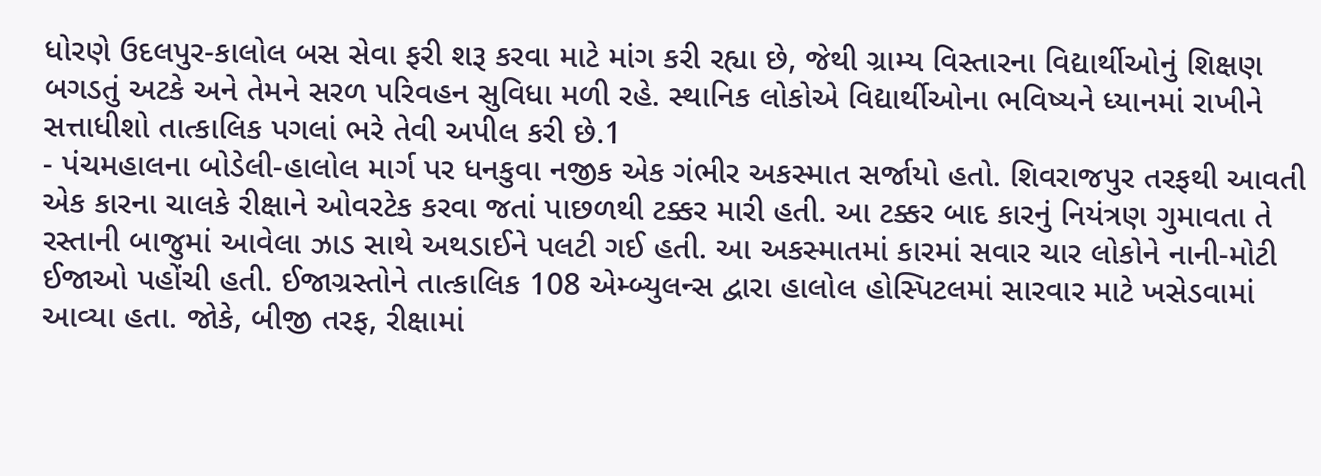ધોરણે ઉદલપુર-કાલોલ બસ સેવા ફરી શરૂ કરવા માટે માંગ કરી રહ્યા છે, જેથી ગ્રામ્ય વિસ્તારના વિદ્યાર્થીઓનું શિક્ષણ બગડતું અટકે અને તેમને સરળ પરિવહન સુવિધા મળી રહે. સ્થાનિક લોકોએ વિદ્યાર્થીઓના ભવિષ્યને ધ્યાનમાં રાખીને સત્તાધીશો તાત્કાલિક પગલાં ભરે તેવી અપીલ કરી છે.1
- પંચમહાલના બોડેલી-હાલોલ માર્ગ પર ધનકુવા નજીક એક ગંભીર અકસ્માત સર્જાયો હતો. શિવરાજપુર તરફથી આવતી એક કારના ચાલકે રીક્ષાને ઓવરટેક કરવા જતાં પાછળથી ટક્કર મારી હતી. આ ટક્કર બાદ કારનું નિયંત્રણ ગુમાવતા તે રસ્તાની બાજુમાં આવેલા ઝાડ સાથે અથડાઈને પલટી ગઈ હતી. આ અકસ્માતમાં કારમાં સવાર ચાર લોકોને નાની-મોટી ઈજાઓ પહોંચી હતી. ઈજાગ્રસ્તોને તાત્કાલિક 108 એમ્બ્યુલન્સ દ્વારા હાલોલ હોસ્પિટલમાં સારવાર માટે ખસેડવામાં આવ્યા હતા. જોકે, બીજી તરફ, રીક્ષામાં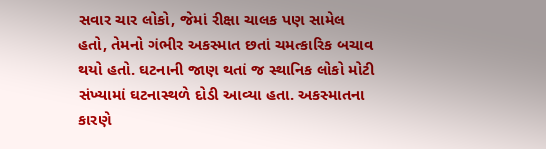સવાર ચાર લોકો, જેમાં રીક્ષા ચાલક પણ સામેલ હતો, તેમનો ગંભીર અકસ્માત છતાં ચમત્કારિક બચાવ થયો હતો. ઘટનાની જાણ થતાં જ સ્થાનિક લોકો મોટી સંખ્યામાં ઘટનાસ્થળે દોડી આવ્યા હતા. અકસ્માતના કારણે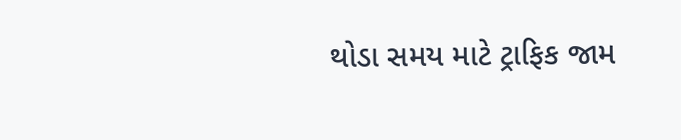થોડા સમય માટે ટ્રાફિક જામ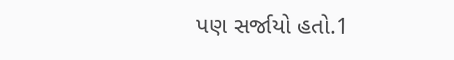પણ સર્જાયો હતો.1